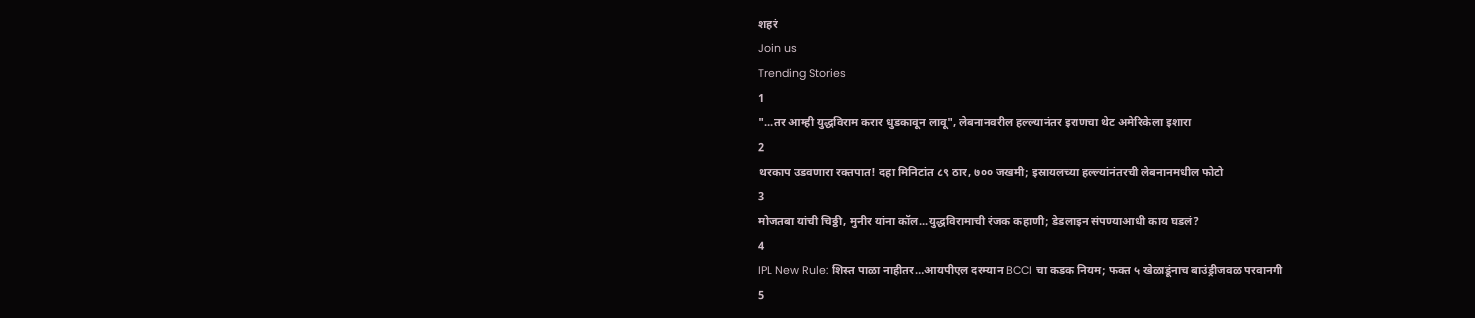शहरं
Join us
Trending Stories
1
"...तर आम्ही युद्धविराम करार धुडकावून लावू", लेबनानवरील हल्ल्यानंतर इराणचा थेट अमेरिकेला इशारा
2
थरकाप उडवणारा रक्तपात! दहा मिनिटांत ८९ ठार, ७०० जखमी; इस्रायलच्या हल्ल्यांनंतरची लेबनानमधील फोटो
3
मोजतबा यांची चिठ्ठी, मुनीर यांना कॉल...युद्धविरामाची रंजक कहाणी; डेडलाइन संपण्याआधी काय घडलं?
4
IPL New Rule: शिस्त पाळा नाहीतर…आयपीएल दरम्यान BCCI चा कडक नियम; फक्त ५ खेळाडूंनाच बाउंड्रीजवळ परवानगी
5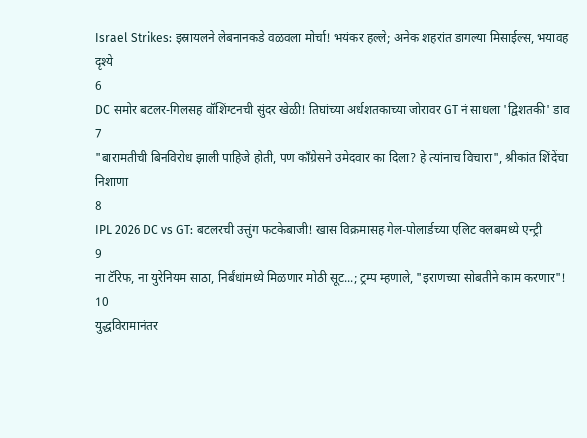Israel Strikes: इस्रायलने लेबनानकडे वळवला मोर्चा! भयंकर हल्ले; अनेक शहरांत डागल्या मिसाईल्स, भयावह दृश्ये
6
DC समोर बटलर-गिलसह वॉशिंग्टनची सुंदर खेळी! तिघांच्या अर्धशतकाच्या जोरावर GT नं साधला 'द्विशतकी' डाव
7
"बारामतीची बिनविरोध झाली पाहिजे होती, पण काँग्रेसने उमेदवार का दिला? हे त्यांनाच विचारा", श्रीकांत शिंदेंचा निशाणा
8
IPL 2026 DC vs GT: बटलरची उत्तुंग फटकेबाजी! खास विक्रमासह गेल-पोलार्डच्या एलिट क्लबमध्ये एन्ट्री
9
ना टॅरिफ, ना युरेनियम साठा, निर्बंधांमध्ये मिळणार मोठी सूट...; ट्रम्प म्हणाले, "इराणच्या सोबतीने काम करणार"!
10
युद्धविरामानंतर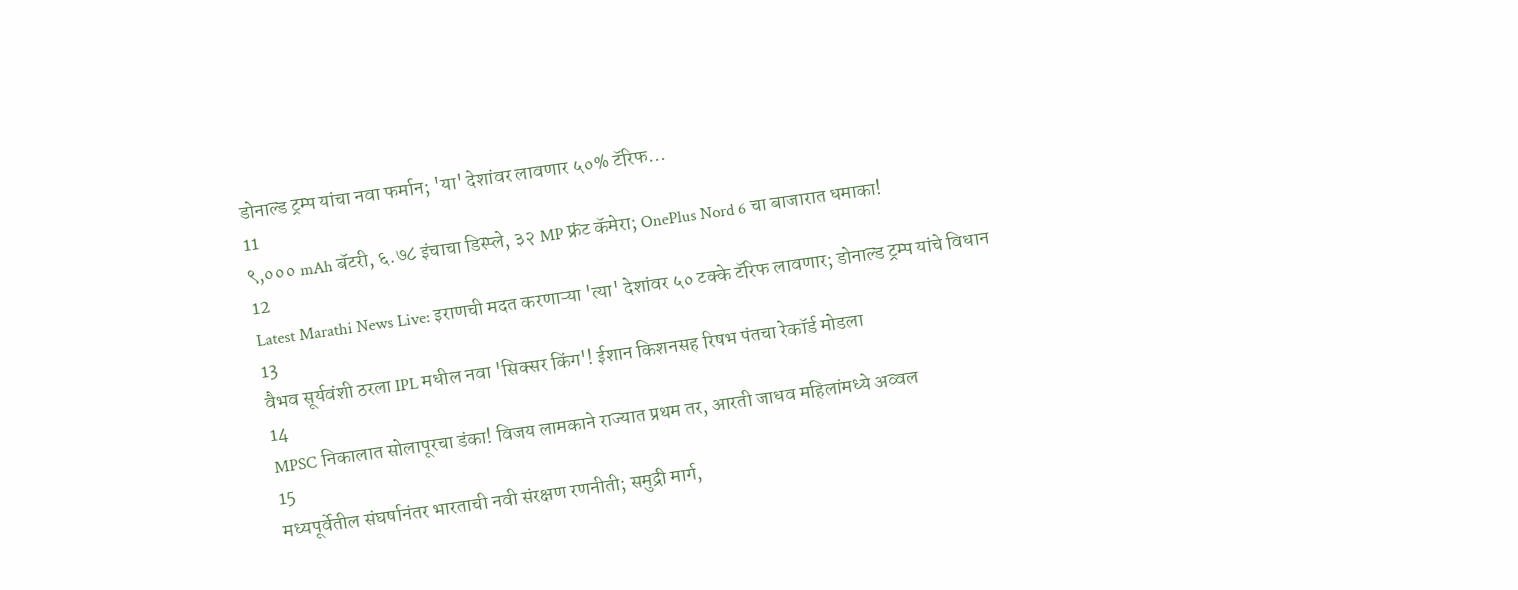डोनाल्ड ट्रम्प यांचा नवा फर्मान; 'या' देशांवर लावणार ५०% टॅरिफ...
11
९,००० mAh बॅटरी, ६.७८ इंचाचा डिस्प्ले, ३२ MP फ्रंट कॅमेरा; OnePlus Nord 6 चा बाजारात धमाका!
12
Latest Marathi News Live: इराणची मदत करणाऱ्या 'त्या' देशांवर ५० टक्के टॅरिफ लावणार; डोनाल्ड ट्रम्प यांचे विधान
13
वैभव सूर्यवंशी ठरला IPL मधील नवा 'सिक्सर किंग'! ईशान किशनसह रिषभ पंतचा रेकॉर्ड मोडला
14
MPSC निकालात सोलापूरचा डंका! विजय लामकाने राज्यात प्रथम तर, आरती जाधव महिलांमध्ये अव्वल
15
मध्यपूर्वेतील संघर्षानंतर भारताची नवी संरक्षण रणनीती; समुद्री मार्ग,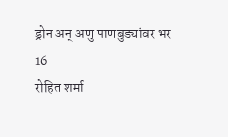ड्रोन अन् अणु पाणबुड्यांवर भर
16
रोहित शर्मा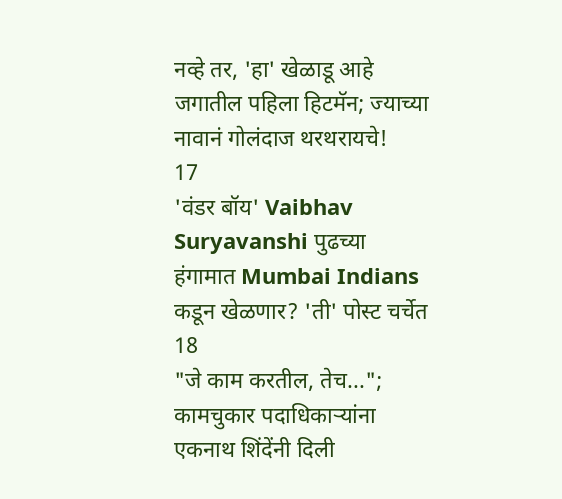नव्हे तर, 'हा' खेळाडू आहे जगातील पहिला हिटमॅन; ज्याच्या नावानं गोलंदाज थरथरायचे!
17
'वंडर बॉय' Vaibhav Suryavanshi पुढच्या हंगामात Mumbai Indians कडून खेळणार? 'ती' पोस्ट चर्चेत
18
"जे काम करतील, तेच..."; कामचुकार पदाधिकाऱ्यांना एकनाथ शिंदेंनी दिली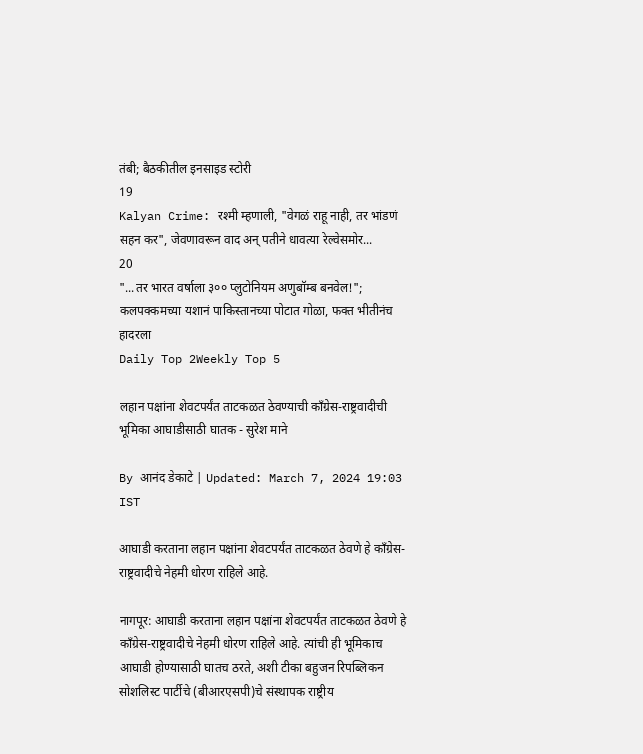तंबी; बैठकीतील इनसाइड स्टोरी
19
Kalyan Crime: रश्मी म्हणाली, "वेगळं राहू नाही, तर भांडणं सहन कर", जेवणावरून वाद अन् पतीने धावत्या रेल्वेसमोर...
20
"...तर भारत वर्षाला ३०० प्लुटोनियम अणुबॉम्ब बनवेल!"; कलपक्कमच्या यशानं पाकिस्तानच्या पोटात गोळा, फक्त भीतीनंच हादरला
Daily Top 2Weekly Top 5

लहान पक्षांना शेवटपर्यंत ताटकळत ठेवण्याची काँग्रेस-राष्ट्रवादीची भूमिका आघाडीसाठी घातक - सुरेश माने

By आनंद डेकाटे | Updated: March 7, 2024 19:03 IST

आघाडी करताना लहान पक्षांना शेवटपर्यंत ताटकळत ठेवणे हे काँग्रेस-राष्ट्रवादीचे नेहमी धोरण राहिले आहे.

नागपूर: आघाडी करताना लहान पक्षांना शेवटपर्यंत ताटकळत ठेवणे हे काँग्रेस-राष्ट्रवादीचे नेहमी धोरण राहिले आहे. त्यांची ही भूमिकाच आघाडी होण्यासाठी घातच ठरते, अशी टीका बहुजन रिपब्लिकन सोशलिस्ट पार्टीचे (बीआरएसपी)चे संस्थापक राष्ट्रीय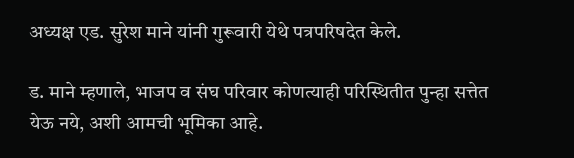अध्यक्ष एड. सुरेश माने यांनी गुरूवारी येथे पत्रपरिषदेत केले.

ड. माने म्हणाले, भाजप व संघ परिवार कोणत्याही परिस्थितीत पुन्हा सत्तेत येऊ नये, अशी आमची भूमिका आहे.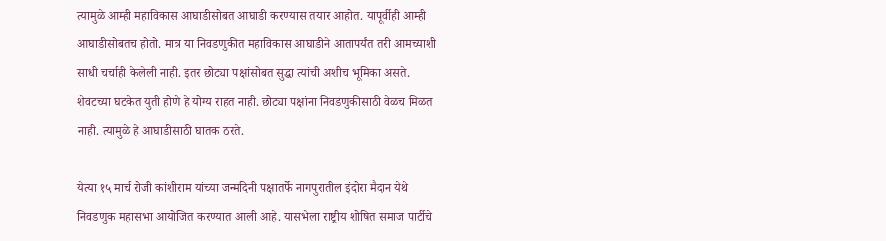त्यामुळे आम्ही महाविकास आघाडीसोबत आघाडी करण्यास तयार आहोत. यापूर्वीही आम्ही आघाडीसोबतच होतो. मात्र या निवडणुकीत महाविकास आघाडीने आतापर्यंत तरी आमच्याशी साधी चर्चाही केलेली नाही. इतर छोट्या पक्षांसोबत सुद्धा त्यांची अशीच भूमिका असते. शेवटच्या घटकेत युती होणे हे योग्य राहत नाही. छोट्या पक्षांना निवडणुकीसाठी वेळच मिळत नाही. त्यामुळे हे आघाडीसाठी घातक ठरते.

येत्या १५ मार्च रोजी कांशीराम यांच्या जन्मदिनी पक्षातर्फे नागपुरातील इंदोरा मैदान येथे निवडणुक महासभा आयोजित करण्यात आली आहे. यासभेला राष्ट्रीय शोषित समाज पार्टीचे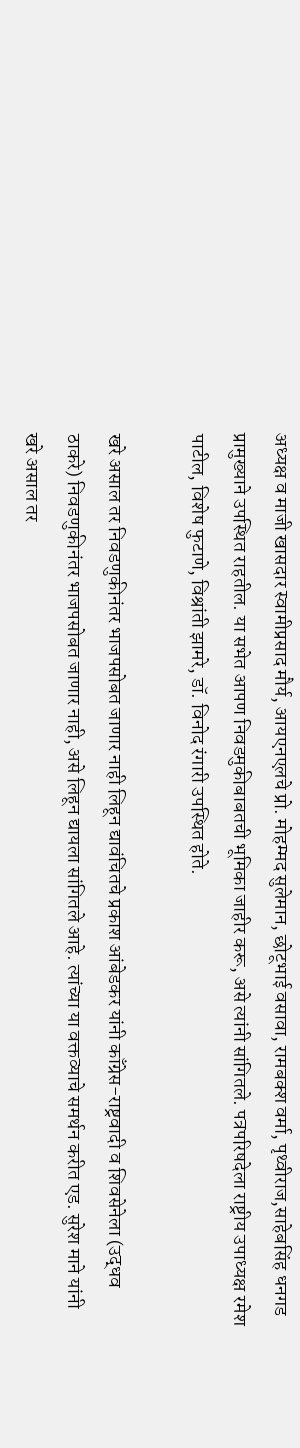अध्यक्ष व माजी खासदार स्वामीप्रसाद मौर्य, आयएनएलचे प्रो. मोहम्मद सुलेमान, छोटूभाई वसावा, रामबक्श वर्मा, पृथ्वीराज,साहेबसिंह धनगड प्रामुख्याने उपस्थित राहतील. या सभेत आपण निवडमुकीबाबतची भूमिका जाहीर करू, असे त्यांनी सांगितले. पत्रपरिषदेला राष्ट्रीय उपाध्यक्ष रमेश पाटील, विशेष फुटाणे, विश्रांती झामरे, डॉ. विनोद रंगारी उपस्थित होते.

खरे असाल तर निवडणुकीनंतर भाजपसोबत जाणार नाही लिहून द्यावंचितचे प्रकाश आंबेडकर यांनी काँग्रेस-राष्ट्रवादी व शिवसेनेला (उद्धव ठाकरे) निवडणुकीनंतर भाजपसोबत जाणार नाही, असे लिहून द्यायला सांगितले आहे. त्यांच्या या वक्तव्याचे समर्थन करीत एड. सुरेश माने यांनी खरे असाल तर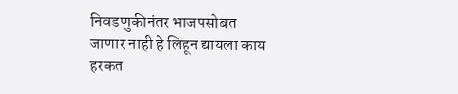निवडणुकीनंतर भाजपसोबत जाणार नाही हे लिहून द्यायला काय हरकत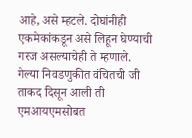आहे, असे म्हटले. दोघांनीही एकमेकांकडून असे लिहून घेण्याची गरज असल्याचेही ते म्हणाले. गेल्या निवडणुकीत वंचितची जी ताकद दिसून आली ती एमआयएमसोबत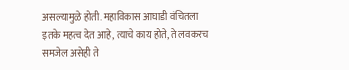असल्यामुळे होती. महाविकास आघाडी वंचितला इतके महत्व देत आहे, त्याचे काय होते, ते लवकरच समजेल असेही ते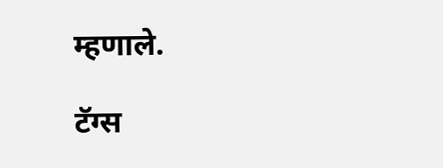म्हणाले.

टॅग्स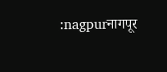:nagpurनागपूर